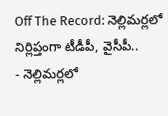Off The Record: నెల్లిమర్లలో నిర్లిప్తంగా టీడీపీ, వైసీపీ..
- నెల్లిమర్లలో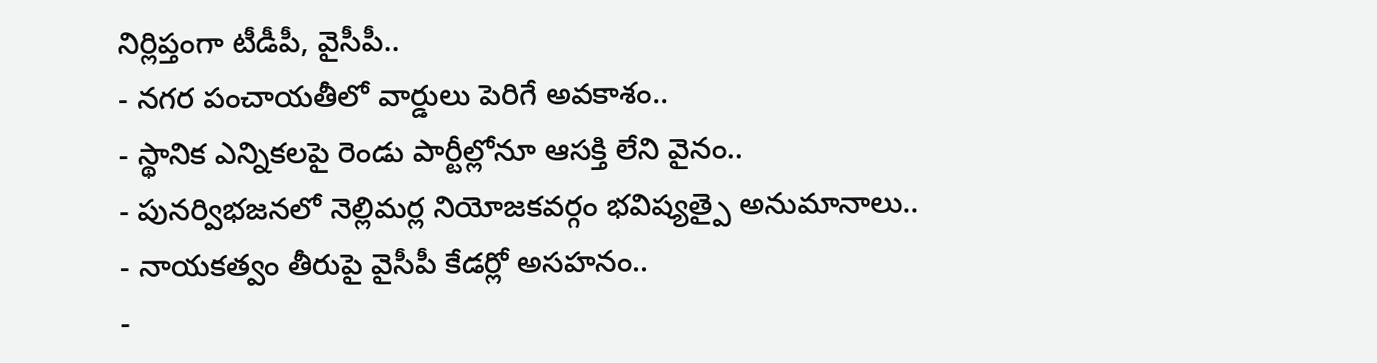నిర్లిప్తంగా టీడీపీ, వైసీపీ..
- నగర పంచాయతీలో వార్డులు పెరిగే అవకాశం..
- స్థానిక ఎన్నికలపై రెండు పార్టీల్లోనూ ఆసక్తి లేని వైనం..
- పునర్విభజనలో నెల్లిమర్ల నియోజకవర్గం భవిష్యత్పై అనుమానాలు..
- నాయకత్వం తీరుపై వైసీపీ కేడర్లో అసహనం..
-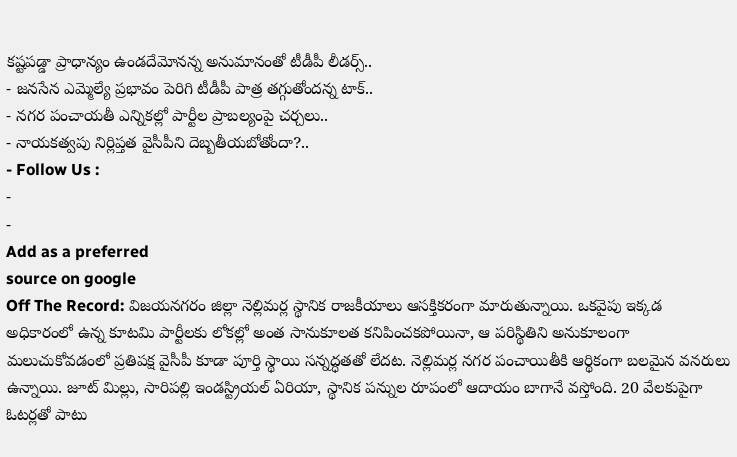కష్టపడ్డా ప్రాధాన్యం ఉండదేమోనన్న అనుమానంతో టీడీపీ లీడర్స్..
- జనసేన ఎమ్మెల్యే ప్రభావం పెరిగి టీడీపీ పాత్ర తగ్గుతోందన్న టాక్..
- నగర పంచాయతీ ఎన్నికల్లో పార్టీల ప్రాబల్యంపై చర్చలు..
- నాయకత్వపు నిర్లిప్తత వైసీపీని దెబ్బతీయబోతోందా?..
- Follow Us :
-
-
Add as a preferred
source on google
Off The Record: విజయనగరం జిల్లా నెల్లిమర్ల స్థానిక రాజకీయాలు ఆసక్తికరంగా మారుతున్నాయి. ఒకవైపు ఇక్కడ అధికారంలో ఉన్న కూటమి పార్టీలకు లోకల్లో అంత సానుకూలత కనిపించకపోయినా, ఆ పరిస్థితిని అనుకూలంగా మలుచుకోవడంలో ప్రతిపక్ష వైసీపీ కూడా పూర్తి స్థాయి సన్నద్ధతతో లేదట. నెల్లిమర్ల నగర పంచాయితీకి ఆర్థికంగా బలమైన వనరులు ఉన్నాయి. జూట్ మిల్లు, సారిపల్లి ఇండస్ట్రియల్ ఏరియా, స్థానిక పన్నుల రూపంలో ఆదాయం బాగానే వస్తోంది. 20 వేలకుపైగా ఓటర్లతో పాటు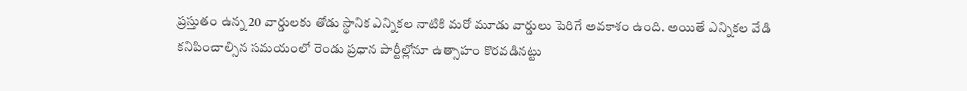ప్రస్తుతం ఉన్న 20 వార్డులకు తోడు స్థానిక ఎన్నికల నాటికి మరో మూడు వార్డులు పెరిగే అవకాశం ఉంది. అయితే ఎన్నికల వేడి కనిపించాల్సిన సమయంలో రెండు ప్రధాన పార్టీల్లోనూ ఉత్సాహం కొరవడినట్టు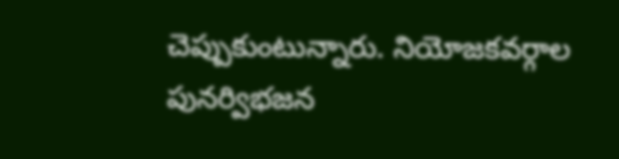చెప్పుకుంటున్నారు. నియోజకవర్గాల పునర్విభజన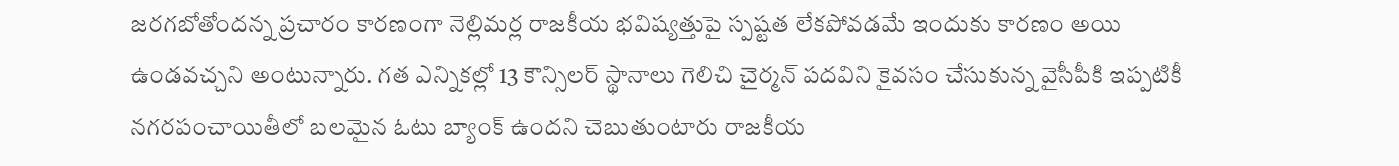జరగబోతోందన్న ప్రచారం కారణంగా నెల్లిమర్ల రాజకీయ భవిష్యత్తుపై స్పష్టత లేకపోవడమే ఇందుకు కారణం అయి ఉండవచ్చని అంటున్నారు. గత ఎన్నికల్లో 13 కౌన్సిలర్ స్థానాలు గెలిచి చైర్మన్ పదవిని కైవసం చేసుకున్న వైసీపీకి ఇప్పటికీ నగరపంచాయితీలో బలమైన ఓటు బ్యాంక్ ఉందని చెబుతుంటారు రాజకీయ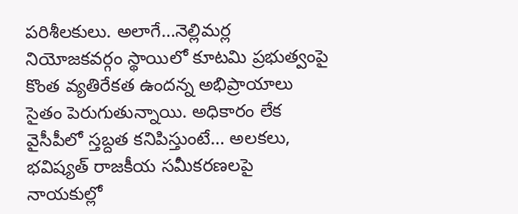పరిశీలకులు. అలాగే…నెల్లిమర్ల నియోజకవర్గం స్థాయిలో కూటమి ప్రభుత్వంపై కొంత వ్యతిరేకత ఉందన్న అభిప్రాయాలు సైతం పెరుగుతున్నాయి. అధికారం లేక వైసీపీలో స్తబ్దత కనిపిస్తుంటే… అలకలు, భవిష్యత్ రాజకీయ సమీకరణలపై నాయకుల్లో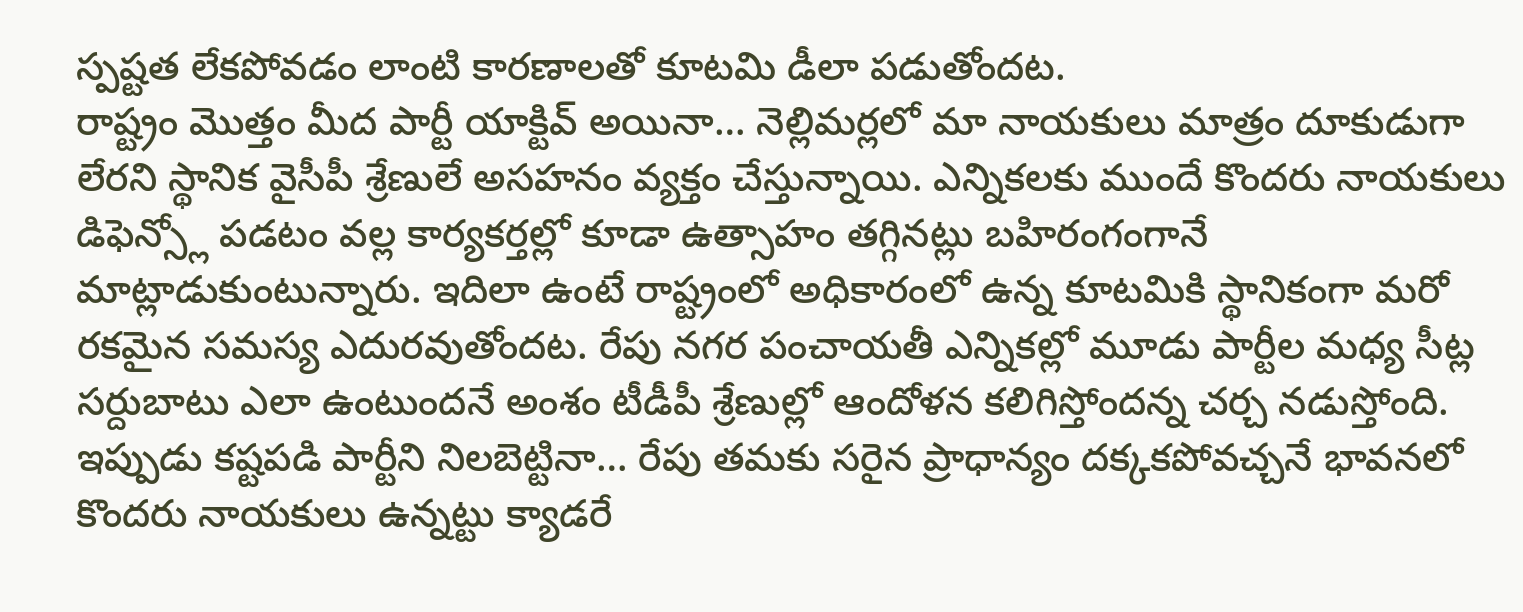స్పష్టత లేకపోవడం లాంటి కారణాలతో కూటమి డీలా పడుతోందట.
రాష్ట్రం మొత్తం మీద పార్టీ యాక్టివ్ అయినా… నెల్లిమర్లలో మా నాయకులు మాత్రం దూకుడుగా లేరని స్థానిక వైసీపీ శ్రేణులే అసహనం వ్యక్తం చేస్తున్నాయి. ఎన్నికలకు ముందే కొందరు నాయకులు డిఫెన్స్లో పడటం వల్ల కార్యకర్తల్లో కూడా ఉత్సాహం తగ్గినట్లు బహిరంగంగానే మాట్లాడుకుంటున్నారు. ఇదిలా ఉంటే రాష్ట్రంలో అధికారంలో ఉన్న కూటమికి స్థానికంగా మరో రకమైన సమస్య ఎదురవుతోందట. రేపు నగర పంచాయతీ ఎన్నికల్లో మూడు పార్టీల మధ్య సీట్ల సర్దుబాటు ఎలా ఉంటుందనే అంశం టీడీపీ శ్రేణుల్లో ఆందోళన కలిగిస్తోందన్న చర్చ నడుస్తోంది. ఇప్పుడు కష్టపడి పార్టీని నిలబెట్టినా… రేపు తమకు సరైన ప్రాధాన్యం దక్కకపోవచ్చనే భావనలో కొందరు నాయకులు ఉన్నట్టు క్యాడరే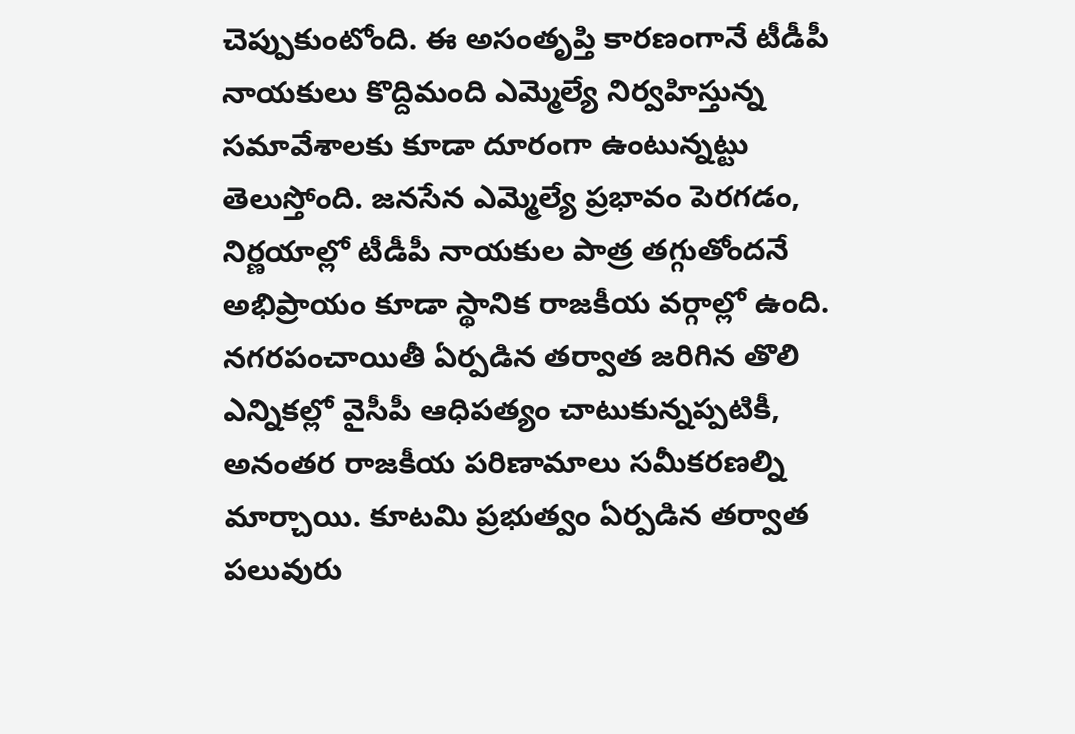చెప్పుకుంటోంది. ఈ అసంతృప్తి కారణంగానే టీడీపీ నాయకులు కొద్దిమంది ఎమ్మెల్యే నిర్వహిస్తున్న సమావేశాలకు కూడా దూరంగా ఉంటున్నట్టు తెలుస్తోంది. జనసేన ఎమ్మెల్యే ప్రభావం పెరగడం, నిర్ణయాల్లో టీడీపీ నాయకుల పాత్ర తగ్గుతోందనే అభిప్రాయం కూడా స్థానిక రాజకీయ వర్గాల్లో ఉంది. నగరపంచాయితీ ఏర్పడిన తర్వాత జరిగిన తొలి ఎన్నికల్లో వైసీపీ ఆధిపత్యం చాటుకున్నప్పటికీ, అనంతర రాజకీయ పరిణామాలు సమీకరణల్ని మార్చాయి. కూటమి ప్రభుత్వం ఏర్పడిన తర్వాత పలువురు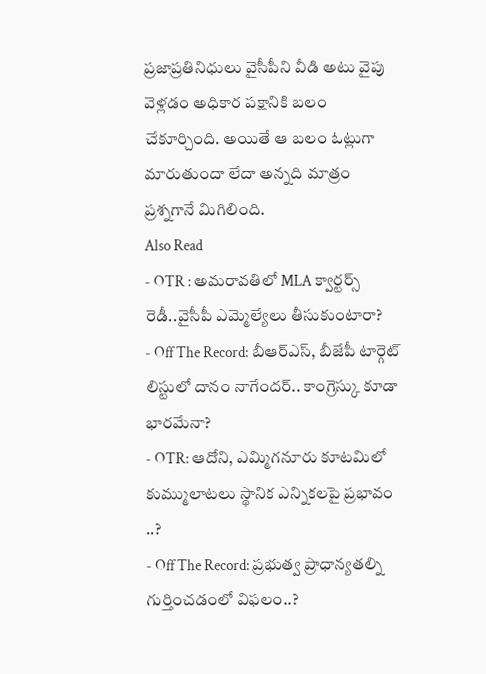ప్రజాప్రతినిధులు వైసీపీని వీడి అటు వైపు వెళ్లడం అధికార పక్షానికి బలం చేకూర్చింది. అయితే ఆ బలం ఓట్లుగా మారుతుందా లేదా అన్నది మాత్రం ప్రశ్నగానే మిగిలింది.
Also Read
- OTR : అమరావతిలో MLA క్వార్టర్స్ రెడీ..వైసీపీ ఎమ్మెల్యేలు తీసుకుంటారా?
- Off The Record: బీఆర్ఎస్, బీజేపీ టార్గెట్ లిస్టులో దానం నాగేందర్.. కాంగ్రెస్కు కూడా భారమేనా?
- OTR: ఆదోని, ఎమ్మిగనూరు కూటమిలో కుమ్ములాటలు స్థానిక ఎన్నికలపై ప్రభావం ..?
- Off The Record: ప్రభుత్వ ప్రాధాన్యతల్ని గుర్తించడంలో విఫలం..?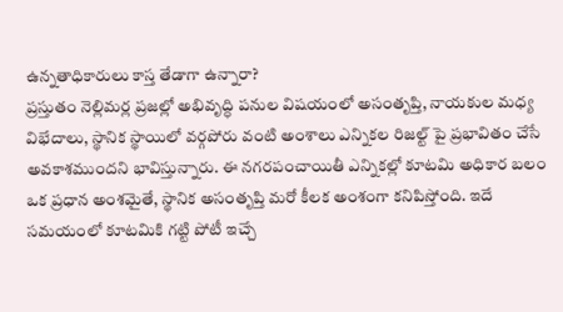ఉన్నతాధికారులు కాస్త తేడాగా ఉన్నారా?
ప్రస్తుతం నెల్లిమర్ల ప్రజల్లో అభివృద్ధి పనుల విషయంలో అసంతృప్తి, నాయకుల మధ్య విభేదాలు, స్థానిక స్థాయిలో వర్గపోరు వంటి అంశాలు ఎన్నికల రిజల్ట్ పై ప్రభావితం చేసే అవకాశముందని భావిస్తున్నారు. ఈ నగరపంచాయితీ ఎన్నికల్లో కూటమి అధికార బలం ఒక ప్రధాన అంశమైతే, స్థానిక అసంతృప్తి మరో కీలక అంశంగా కనిపిస్తోంది. ఇదే సమయంలో కూటమికి గట్టి పోటీ ఇచ్చే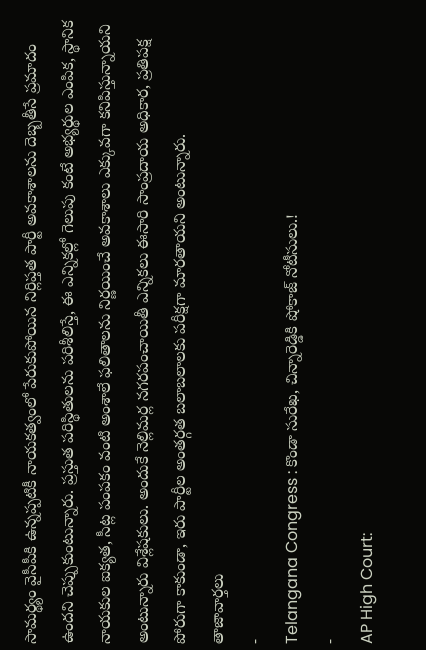సామర్థ్యం వైసీపీకి ఉన్నప్పటికీ నాయకత్వంలో పేరుకుపోయిన నిర్లిప్తత పార్టీ అవకాశాలను దెబ్బతీసే ప్రమాదం ఉందని చెప్పుకుంటున్నారు. ప్రస్తుత పరిస్థితులను పరిశీలిస్తే, ఈ ఎన్నికల్లో గెలుపు కంటే అభ్యర్థుల ఎంపిక, స్థానిక నాయకుల ఐక్యత, సీట్ల పంపకం వంటి అంశాలే ఫలితాలను నిర్ణయించే అవకాశాలు ఎక్కువగా కనిపిస్తున్నాయని అంటున్నారు విశ్లేషకులు. అందుకే నెల్లిమర్ల నగరపంచాయితీ ఎన్నికలు ఈసారి సాంప్రదాయ అధికార, ప్రతిపక్ష పోరుగా కాకుండా, ఇరు పార్టీల అంతర్గత బలాబలాలకు పరీక్షగా మారతాయని అంటున్నారు.
తాజావార్తలు
-
Telangana Congress : కొండా సురేఖ, చిన్నారెడ్డికి షోకాజ్ నోటీసులు.!
-
AP High Court: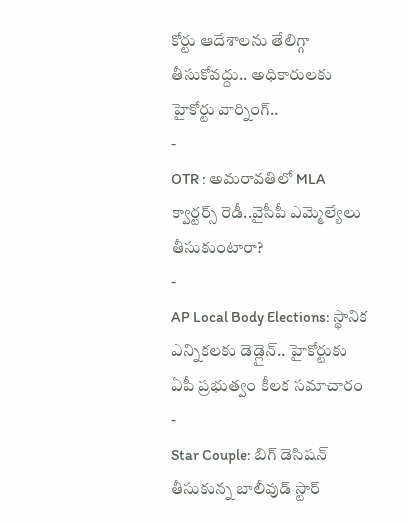కోర్టు ఆదేశాలను తేలిగ్గా తీసుకోవద్దు.. అధికారులకు హైకోర్టు వార్నింగ్..
-
OTR : అమరావతిలో MLA క్వార్టర్స్ రెడీ..వైసీపీ ఎమ్మెల్యేలు తీసుకుంటారా?
-
AP Local Body Elections: స్థానిక ఎన్నికలకు డెడ్లైన్.. హైకోర్టుకు ఏపీ ప్రభుత్వం కీలక సమాచారం
-
Star Couple: బిగ్ డెసిషన్ తీసుకున్న బాలీవుడ్ స్టార్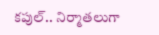కపుల్.. నిర్మాతలుగా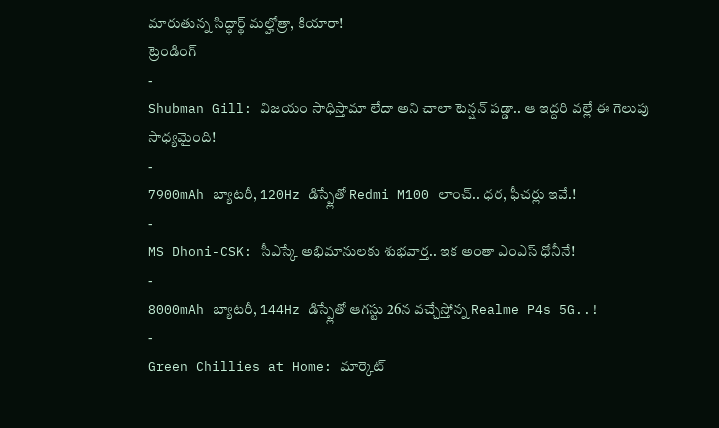మారుతున్న సిద్ధార్థ్ మల్హోత్రా, కియారా!
ట్రెండింగ్
-
Shubman Gill: విజయం సాధిస్తామా లేదా అని చాలా టెన్షన్ పడ్డా.. ఆ ఇద్దరి వల్లే ఈ గెలుపు సాధ్యమైంది!
-
7900mAh బ్యాటరీ, 120Hz డిస్ప్లేతో Redmi M100 లాంచ్.. ధర, ఫీచర్లు ఇవే.!
-
MS Dhoni-CSK: సీఎస్కే అభిమానులకు శుభవార్త.. ఇక అంతా ఎంఎస్ ధోనీనే!
-
8000mAh బ్యాటరీ, 144Hz డిస్ప్లేతో ఆగస్టు 26న వచ్చేస్తోన్న Realme P4s 5G..!
-
Green Chillies at Home: మార్కెట్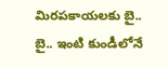మిరపకాయలకు బై.. బై.. ఇంటి కుండీలోనే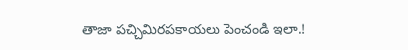తాజా పచ్చిమిరపకాయలు పెంచండి ఇలా.!